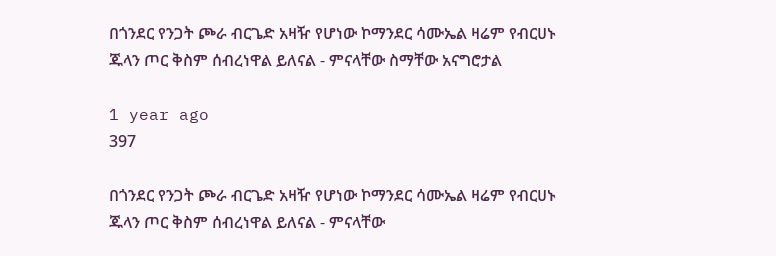በጎንደር የንጋት ጮራ ብርጌድ አዛዥ የሆነው ኮማንደር ሳሙኤል ዛሬም የብርሀኑ ጁላን ጦር ቅስም ሰብረነዋል ይለናል - ምናላቸው ስማቸው አናግሮታል

1 year ago
397

በጎንደር የንጋት ጮራ ብርጌድ አዛዥ የሆነው ኮማንደር ሳሙኤል ዛሬም የብርሀኑ ጁላን ጦር ቅስም ሰብረነዋል ይለናል - ምናላቸው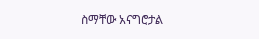ስማቸው አናግሮታል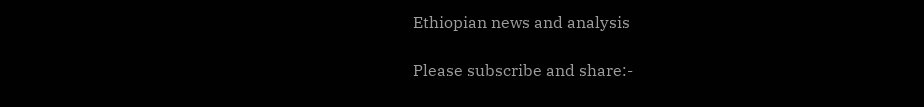Ethiopian news and analysis

Please subscribe and share:-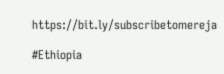https://bit.ly/subscribetomereja

#Ethiopia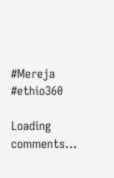#Mereja #ethio360

Loading comments...